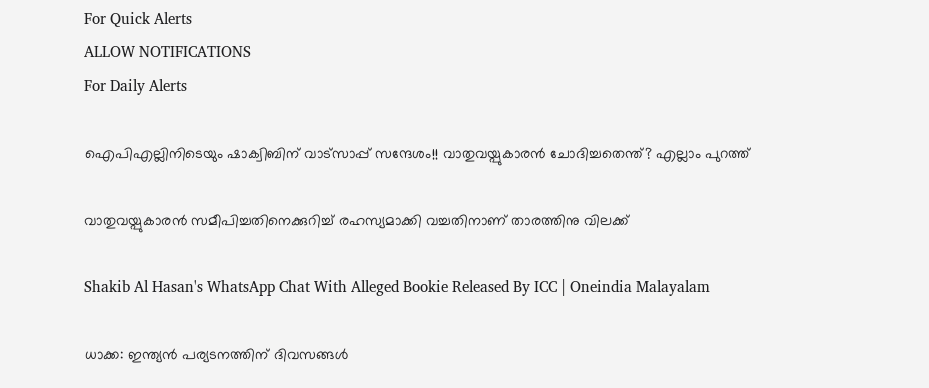For Quick Alerts
ALLOW NOTIFICATIONS
For Daily Alerts

ഐപിഎല്ലിനിടെയും ഷാക്വിബിന് വാട്‌സാപ്പ് സന്ദേശം!! വാതുവയ്പുകാരന്‍ ചോദിച്ചതെന്ത്? എല്ലാം പുറത്ത്

വാതുവയ്പുകാരന്‍ സമീപിച്ചതിനെക്കുറിച്ച് രഹസ്യമാക്കി വച്ചതിനാണ് താരത്തിനു വിലക്ക്

Shakib Al Hasan's WhatsApp Chat With Alleged Bookie Released By ICC | Oneindia Malayalam

ധാക്ക: ഇന്ത്യന്‍ പര്യടനത്തിന് ദിവസങ്ങള്‍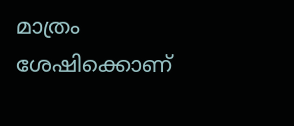മാത്രം ശേഷിക്കൊണ്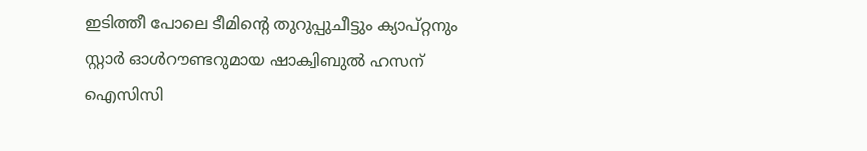ഇടിത്തീ പോലെ ടീമിന്റെ തുറുപ്പുചീട്ടും ക്യാപ്റ്റനും സ്റ്റാര്‍ ഓള്‍റൗണ്ടറുമായ ഷാക്വിബുല്‍ ഹസന് ഐസിസി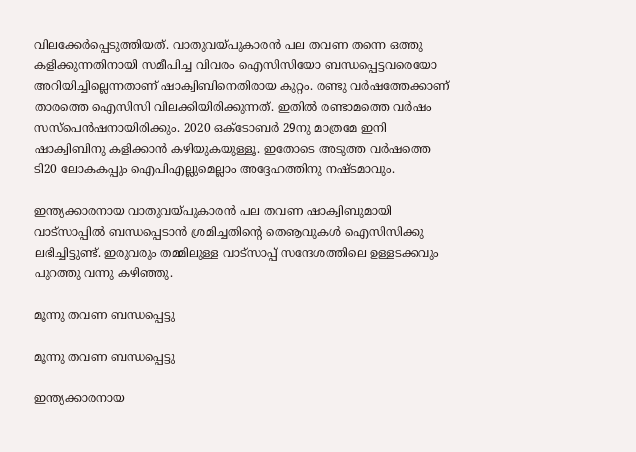വിലക്കേര്‍പ്പെടുത്തിയത്. വാതുവയ്പുകാരന്‍ പല തവണ തന്നെ ഒത്തു കളിക്കുന്നതിനായി സമീപിച്ച വിവരം ഐസിസിയോ ബന്ധപ്പെട്ടവരെയോ അറിയിച്ചില്ലെന്നതാണ് ഷാക്വിബിനെതിരായ കുറ്റം. രണ്ടു വര്‍ഷത്തേക്കാണ് താരത്തെ ഐസിസി വിലക്കിയിരിക്കുന്നത്. ഇതില്‍ രണ്ടാമത്തെ വര്‍ഷം സസ്‌പെന്‍ഷനായിരിക്കും. 2020 ഒക്ടോബര്‍ 29നു മാത്രമേ ഇനി ഷാക്വിബിനു കളിക്കാന്‍ കഴിയുകയുള്ളൂ. ഇതോടെ അടുത്ത വര്‍ഷത്തെ ടി20 ലോകകപ്പും ഐപിഎല്ലുമെല്ലാം അദ്ദേഹത്തിനു നഷ്ടമാവും.

ഇന്ത്യക്കാരനായ വാതുവയ്പുകാരന്‍ പല തവണ ഷാക്വിബുമായി വാട്‌സാപ്പില്‍ ബന്ധപ്പെടാന്‍ ശ്രമിച്ചതിന്റെ തെൡവുകള്‍ ഐസിസിക്കു ലഭിച്ചിട്ടുണ്ട്. ഇരുവരും തമ്മിലുള്ള വാട്‌സാപ്പ് സന്ദേശത്തിലെ ഉള്ളടക്കവും പുറത്തു വന്നു കഴിഞ്ഞു.

മൂന്നു തവണ ബന്ധപ്പെട്ടു

മൂന്നു തവണ ബന്ധപ്പെട്ടു

ഇന്ത്യക്കാരനായ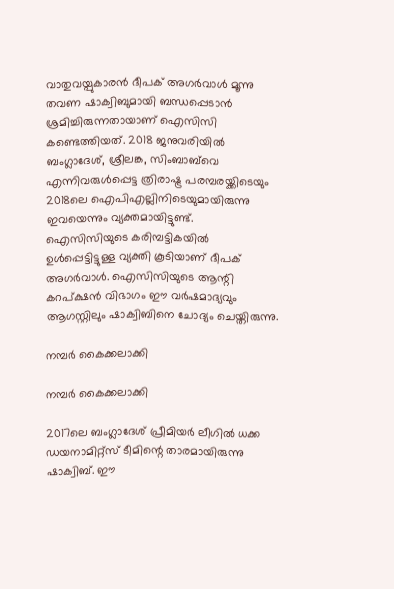വാതുവയ്പുകാരന്‍ ദീപക് അഗര്‍വാള്‍ മൂന്നു തവണ ഷാക്വിബുമായി ബന്ധപ്പെടാന്‍ ശ്രമിച്ചിരുന്നതായാണ് ഐസിസി കണ്ടെത്തിയത്. 2018 ജനുവരിയില്‍ ബംഗ്ലാദേശ്, ശ്രീലങ്ക, സിംബാബ്‌വെ എന്നിവരുള്‍പ്പെട്ട ത്രിരാഷ്ട്ര പരമ്പരയ്ക്കിടെയും 2018ലെ ഐപിഎല്ലിനിടെയുമായിരുന്നു ഇവയെന്നും വ്യക്തമായിട്ടുണ്ട്.
ഐസിസിയുടെ കരിമ്പട്ടികയില്‍ ഉള്‍പ്പെട്ടിട്ടുള്ള വ്യക്തി കൂടിയാണ് ദീപക് അഗര്‍വാള്‍. ഐസിസിയുടെ ആന്റി കറപ്ക്ഷന്‍ വിഭാഗം ഈ വര്‍ഷമാദ്യവും ആഗസ്റ്റിലും ഷാക്വിബിനെ ചോദ്യം ചെയ്തിരുന്നു.

നമ്പര്‍ കൈക്കലാക്കി

നമ്പര്‍ കൈക്കലാക്കി

2017ലെ ബംഗ്ലാദേശ് പ്രീമിയര്‍ ലീഗില്‍ ധക്ക ഡയനാമിറ്റ്‌സ് ടീമിന്റെ താരമായിരുന്നു ഷാക്വിബ്. ഈ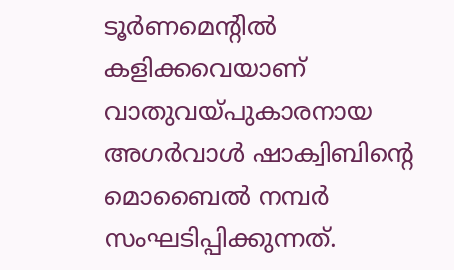ടൂര്‍ണമെന്റില്‍ കളിക്കവെയാണ് വാതുവയ്പുകാരനായ അഗര്‍വാള്‍ ഷാക്വിബിന്റെ മൊബൈല്‍ നമ്പര്‍ സംഘടിപ്പിക്കുന്നത്.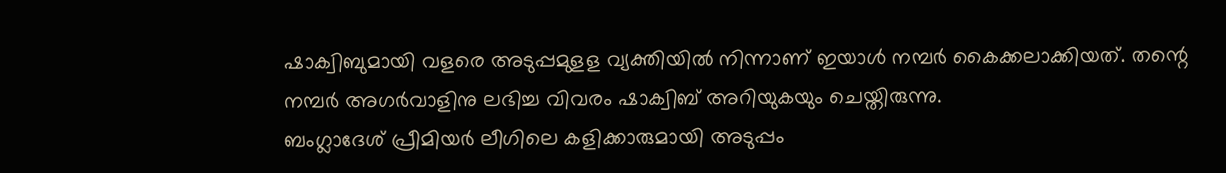ഷാക്വിബുമായി വളരെ അടുപ്പമുളള വ്യക്തിയില്‍ നിന്നാണ് ഇയാള്‍ നമ്പര്‍ കൈക്കലാക്കിയത്. തന്റെ നമ്പര്‍ അഗര്‍വാളിനു ലഭിച്ച വിവരം ഷാക്വിബ് അറിയുകയും ചെയ്തിരുന്നു.
ബംഗ്ലാദേശ് പ്രീമിയര്‍ ലീഗിലെ കളിക്കാരുമായി അടുപ്പം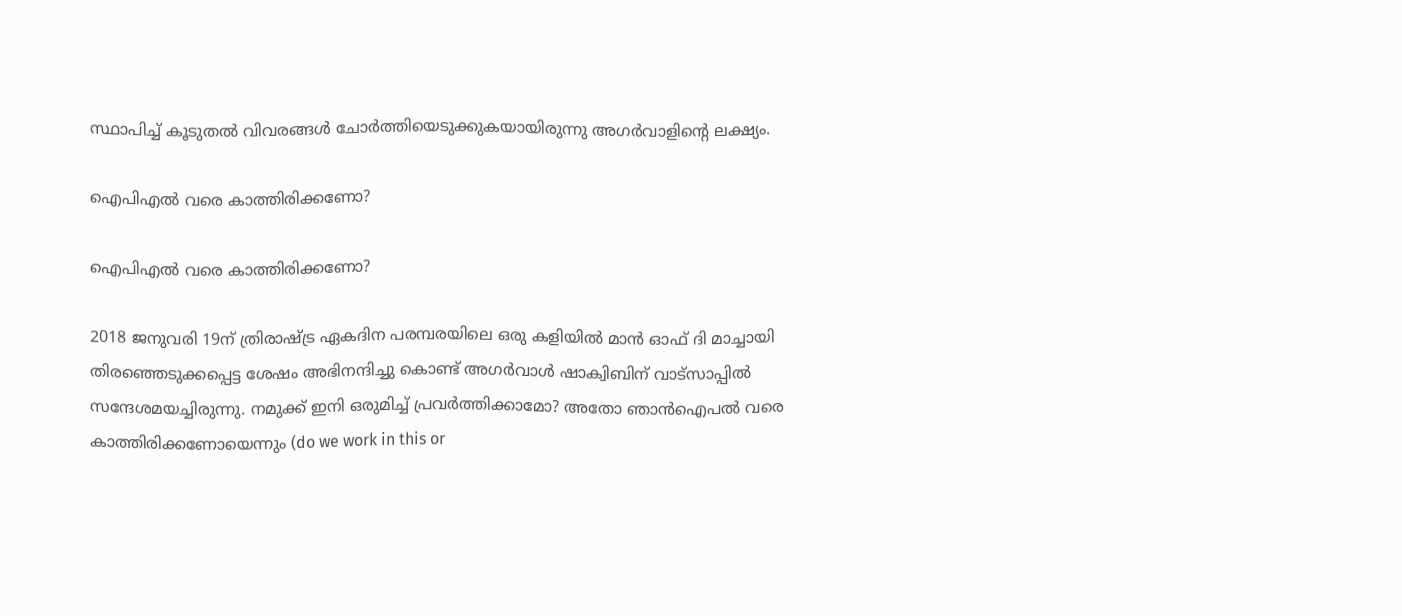സ്ഥാപിച്ച് കൂടുതല്‍ വിവരങ്ങള്‍ ചോര്‍ത്തിയെടുക്കുകയായിരുന്നു അഗര്‍വാളിന്റെ ലക്ഷ്യം.

ഐപിഎല്‍ വരെ കാത്തിരിക്കണോ?

ഐപിഎല്‍ വരെ കാത്തിരിക്കണോ?

2018 ജനുവരി 19ന് ത്രിരാഷ്ട്ര ഏകദിന പരമ്പരയിലെ ഒരു കളിയില്‍ മാന്‍ ഓഫ് ദി മാച്ചായി തിരഞ്ഞെടുക്കപ്പെട്ട ശേഷം അഭിനന്ദിച്ചു കൊണ്ട് അഗര്‍വാള്‍ ഷാക്വിബിന് വാട്‌സാപ്പില്‍ സന്ദേശമയച്ചിരുന്നു. നമുക്ക് ഇനി ഒരുമിച്ച് പ്രവര്‍ത്തിക്കാമോ? അതോ ഞാന്‍ഐപല്‍ വരെ കാത്തിരിക്കണോയെന്നും (do we work in this or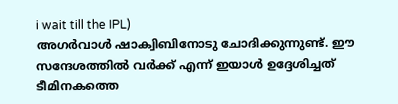i wait till the IPL)
അഗര്‍വാള്‍ ഷാക്വിബിനോടു ചോദിക്കുന്നുണ്ട്. ഈ സന്ദേശത്തില്‍ വര്‍ക്ക് എന്ന് ഇയാള്‍ ഉദ്ദേശിച്ചത് ടീമിനകത്തെ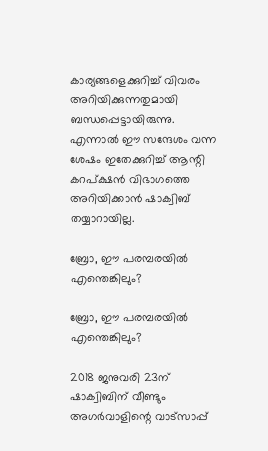കാര്യങ്ങളെക്കുറിച്ച് വിവരം അറിയിക്കുന്നതുമായി ബന്ധപ്പെട്ടായിരുന്നു. എന്നാല്‍ ഈ സന്ദേശം വന്ന ശേഷം ഇതേക്കുറിച്ച് ആന്റി കറപ്ക്ഷന്‍ വിഭാഗത്തെ അറിയിക്കാന്‍ ഷാക്വിബ് തയ്യാറായില്ല.

ബ്രോ, ഈ പരമ്പരയില്‍ എന്തെങ്കിലും?

ബ്രോ, ഈ പരമ്പരയില്‍ എന്തെങ്കിലും?

2018 ജനുവരി 23ന് ഷാക്വിബിന് വീണ്ടും അഗര്‍വാളിന്റെ വാട്‌സാപ്പ്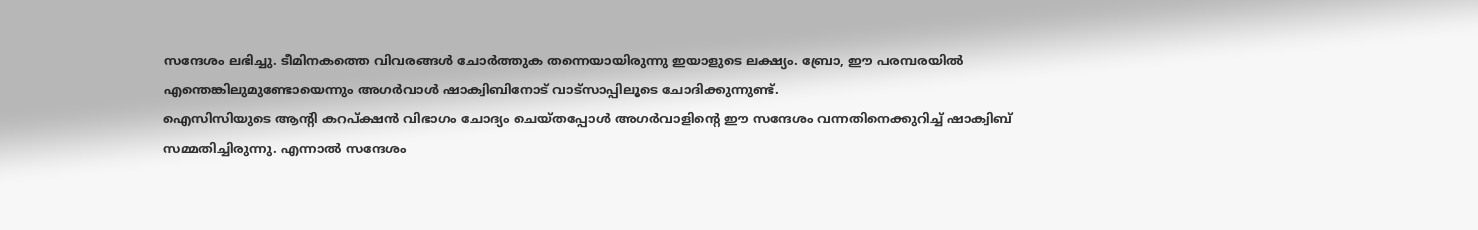സന്ദേശം ലഭിച്ചു. ടീമിനകത്തെ വിവരങ്ങള്‍ ചോര്‍ത്തുക തന്നെയായിരുന്നു ഇയാളുടെ ലക്ഷ്യം. ബ്രോ, ഈ പരമ്പരയില്‍ എന്തെങ്കിലുമുണ്ടോയെന്നും അഗര്‍വാള്‍ ഷാക്വിബിനോട് വാട്‌സാപ്പിലൂടെ ചോദിക്കുന്നുണ്ട്.
ഐസിസിയുടെ ആന്റി കറപ്ക്ഷന്‍ വിഭാഗം ചോദ്യം ചെയ്തപ്പോള്‍ അഗര്‍വാളിന്റെ ഈ സന്ദേശം വന്നതിനെക്കുറിച്ച് ഷാക്വിബ് സമ്മതിച്ചിരുന്നു. എന്നാല്‍ സന്ദേശം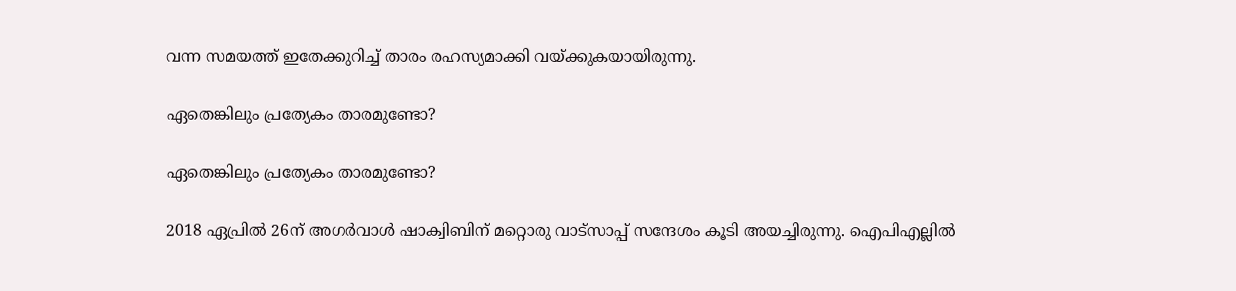വന്ന സമയത്ത് ഇതേക്കുറിച്ച് താരം രഹസ്യമാക്കി വയ്ക്കുകയായിരുന്നു.

ഏതെങ്കിലും പ്രത്യേകം താരമുണ്ടോ?

ഏതെങ്കിലും പ്രത്യേകം താരമുണ്ടോ?

2018 ഏപ്രില്‍ 26ന് അഗര്‍വാള്‍ ഷാക്വിബിന് മറ്റൊരു വാട്‌സാപ്പ് സന്ദേശം കൂടി അയച്ചിരുന്നു. ഐപിഎല്ലില്‍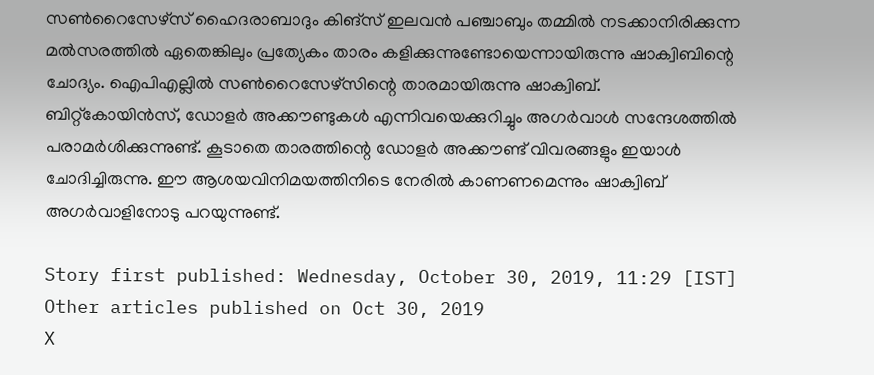സണ്‍റൈസേഴ്‌സ് ഹൈദരാബാദും കിങ്‌സ് ഇലവന്‍ പഞ്ചാബും തമ്മില്‍ നടക്കാനിരിക്കുന്ന മല്‍സരത്തില്‍ ഏതെങ്കിലും പ്രത്യേകം താരം കളിക്കുന്നുണ്ടോയെന്നായിരുന്നു ഷാക്വിബിന്റെ ചോദ്യം. ഐപിഎല്ലില്‍ സണ്‍റൈസേഴ്‌സിന്റെ താരമായിരുന്നു ഷാക്വിബ്.
ബിറ്റ്‌കോയിന്‍സ്, ഡോളര്‍ അക്കൗണ്ടുകള്‍ എന്നിവയെക്കുറിച്ചും അഗര്‍വാള്‍ സന്ദേശത്തില്‍ പരാമര്‍ശിക്കുന്നുണ്ട്. കൂടാതെ താരത്തിന്റെ ഡോളര്‍ അക്കൗണ്ട് വിവരങ്ങളും ഇയാള്‍ ചോദിച്ചിരുന്നു. ഈ ആശയവിനിമയത്തിനിടെ നേരില്‍ കാണണമെന്നും ഷാക്വിബ് അഗര്‍വാളിനോടു പറയുന്നുണ്ട്.

Story first published: Wednesday, October 30, 2019, 11:29 [IST]
Other articles published on Oct 30, 2019
X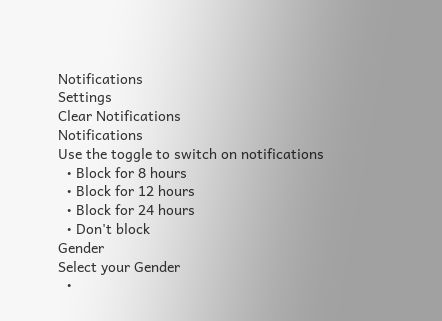Notifications
Settings
Clear Notifications
Notifications
Use the toggle to switch on notifications
  • Block for 8 hours
  • Block for 12 hours
  • Block for 24 hours
  • Don't block
Gender
Select your Gender
  •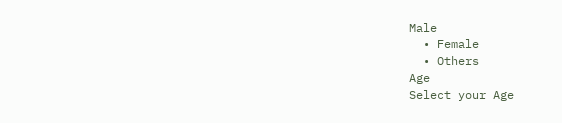Male
  • Female
  • Others
Age
Select your Age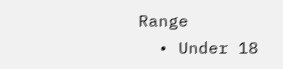Range
  • Under 18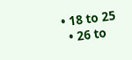• 18 to 25
  • 26 to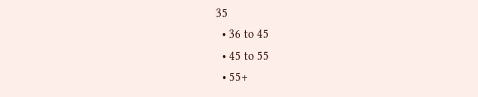35
  • 36 to 45
  • 45 to 55
  • 55+